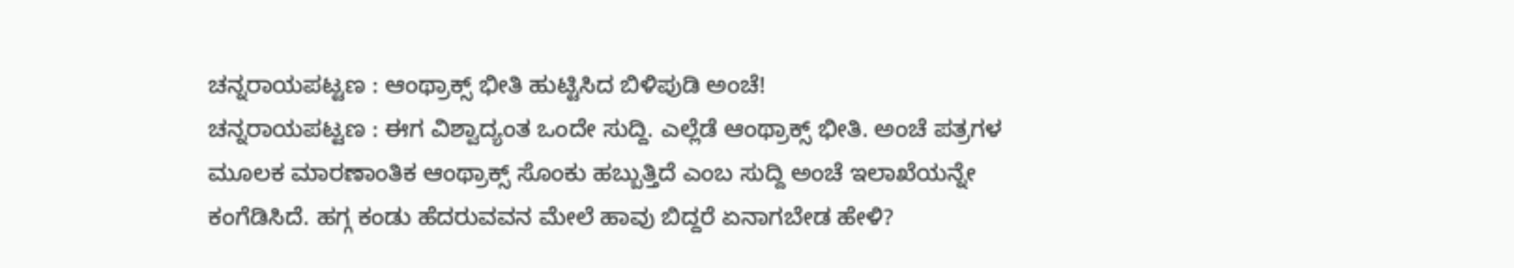ಚನ್ನರಾಯಪಟ್ಟಣ : ಆಂಥ್ರಾಕ್ಸ್ ಭೀತಿ ಹುಟ್ಟಿಸಿದ ಬಿಳಿಪುಡಿ ಅಂಚೆ!
ಚನ್ನರಾಯಪಟ್ಟಣ : ಈಗ ವಿಶ್ವಾದ್ಯಂತ ಒಂದೇ ಸುದ್ದಿ. ಎಲ್ಲೆಡೆ ಆಂಥ್ರಾಕ್ಸ್ ಭೀತಿ. ಅಂಚೆ ಪತ್ರಗಳ ಮೂಲಕ ಮಾರಣಾಂತಿಕ ಆಂಥ್ರಾಕ್ಸ್ ಸೊಂಕು ಹಬ್ಬುತ್ತಿದೆ ಎಂಬ ಸುದ್ದಿ ಅಂಚೆ ಇಲಾಖೆಯನ್ನೇ ಕಂಗೆಡಿಸಿದೆ. ಹಗ್ಗ ಕಂಡು ಹೆದರುವವನ ಮೇಲೆ ಹಾವು ಬಿದ್ದರೆ ಏನಾಗಬೇಡ ಹೇಳಿ?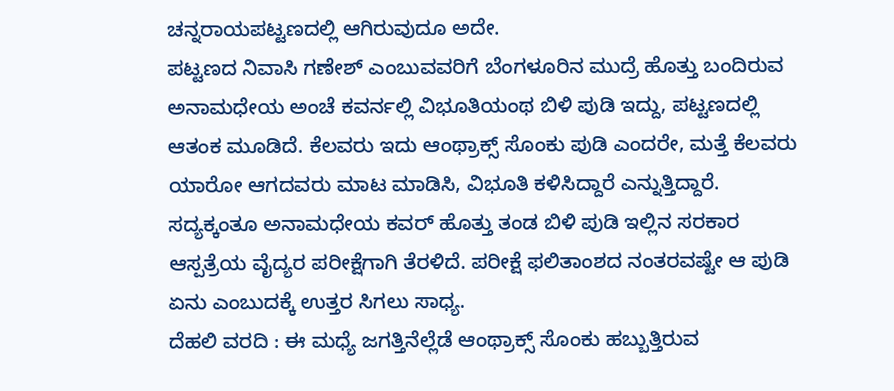ಚನ್ನರಾಯಪಟ್ಟಣದಲ್ಲಿ ಆಗಿರುವುದೂ ಅದೇ.
ಪಟ್ಟಣದ ನಿವಾಸಿ ಗಣೇಶ್ ಎಂಬುವವರಿಗೆ ಬೆಂಗಳೂರಿನ ಮುದ್ರೆ ಹೊತ್ತು ಬಂದಿರುವ ಅನಾಮಧೇಯ ಅಂಚೆ ಕವರ್ನಲ್ಲಿ ವಿಭೂತಿಯಂಥ ಬಿಳಿ ಪುಡಿ ಇದ್ದು, ಪಟ್ಟಣದಲ್ಲಿ ಆತಂಕ ಮೂಡಿದೆ. ಕೆಲವರು ಇದು ಆಂಥ್ರಾಕ್ಸ್ ಸೊಂಕು ಪುಡಿ ಎಂದರೇ, ಮತ್ತೆ ಕೆಲವರು ಯಾರೋ ಆಗದವರು ಮಾಟ ಮಾಡಿಸಿ, ವಿಭೂತಿ ಕಳಿಸಿದ್ದಾರೆ ಎನ್ನುತ್ತಿದ್ದಾರೆ.
ಸದ್ಯಕ್ಕಂತೂ ಅನಾಮಧೇಯ ಕವರ್ ಹೊತ್ತು ತಂಡ ಬಿಳಿ ಪುಡಿ ಇಲ್ಲಿನ ಸರಕಾರ ಆಸ್ಪತ್ರೆಯ ವೈದ್ಯರ ಪರೀಕ್ಷೆಗಾಗಿ ತೆರಳಿದೆ. ಪರೀಕ್ಷೆ ಫಲಿತಾಂಶದ ನಂತರವಷ್ಟೇ ಆ ಪುಡಿ ಏನು ಎಂಬುದಕ್ಕೆ ಉತ್ತರ ಸಿಗಲು ಸಾಧ್ಯ.
ದೆಹಲಿ ವರದಿ : ಈ ಮಧ್ಯೆ ಜಗತ್ತಿನೆಲ್ಲೆಡೆ ಆಂಥ್ರಾಕ್ಸ್ ಸೊಂಕು ಹಬ್ಬುತ್ತಿರುವ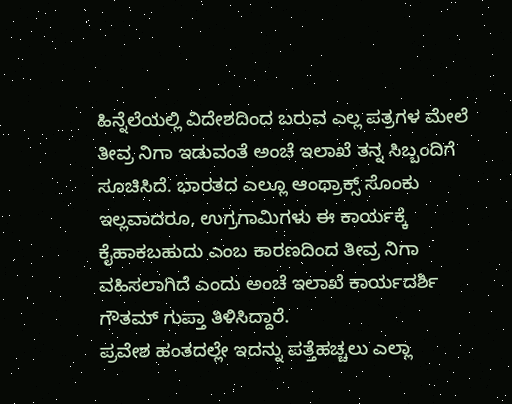ಹಿನ್ನೆಲೆಯಲ್ಲಿ ವಿದೇಶದಿಂದ ಬರುವ ಎಲ್ಲ ಪತ್ರಗಳ ಮೇಲೆ ತೀವ್ರ ನಿಗಾ ಇಡುವಂತೆ ಅಂಚೆ ಇಲಾಖೆ ತನ್ನ ಸಿಬ್ಬಂದಿಗೆ ಸೂಚಿಸಿದೆ. ಭಾರತದ ಎಲ್ಲೂ ಆಂಥ್ರಾಕ್ಸ್ ಸೊಂಕು ಇಲ್ಲವಾದರೂ, ಉಗ್ರಗಾಮಿಗಳು ಈ ಕಾರ್ಯಕ್ಕೆ ಕೈಹಾಕಬಹುದು ಎಂಬ ಕಾರಣದಿಂದ ತೀವ್ರ ನಿಗಾ ವಹಿಸಲಾಗಿದೆ ಎಂದು ಅಂಚೆ ಇಲಾಖೆ ಕಾರ್ಯದರ್ಶಿ ಗೌತಮ್ ಗುಪ್ತಾ ತಿಳಿಸಿದ್ದಾರೆ.
ಪ್ರವೇಶ ಹಂತದಲ್ಲೇ ಇದನ್ನು ಪತ್ತೆಹಚ್ಚಲು ಎಲ್ಲಾ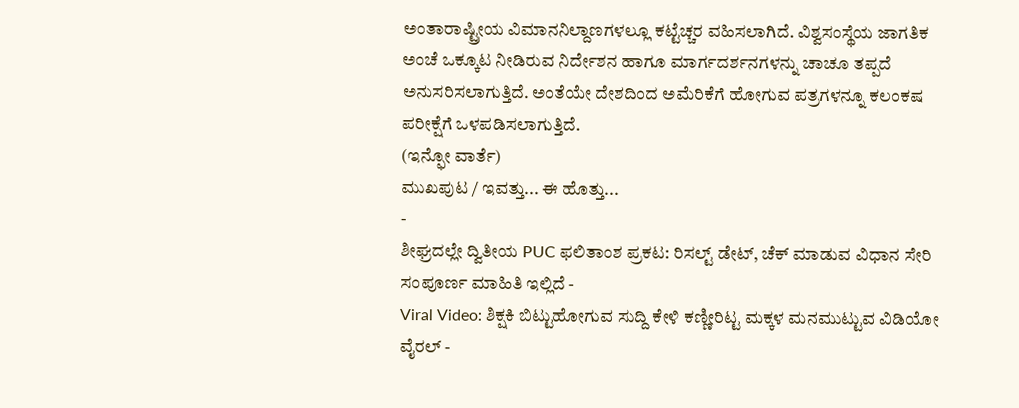ಅಂತಾರಾಷ್ಟ್ರೀಯ ವಿಮಾನನಿಲ್ದಾಣಗಳಲ್ಲೂ ಕಟ್ಟೆಚ್ಚರ ವಹಿಸಲಾಗಿದೆ. ವಿಶ್ವಸಂಸ್ಥೆಯ ಜಾಗತಿಕ ಅಂಚೆ ಒಕ್ಕೂಟ ನೀಡಿರುವ ನಿರ್ದೇಶನ ಹಾಗೂ ಮಾರ್ಗದರ್ಶನಗಳನ್ನು ಚಾಚೂ ತಪ್ಪದೆ ಅನುಸರಿಸಲಾಗುತ್ತಿದೆ. ಅಂತೆಯೇ ದೇಶದಿಂದ ಅಮೆರಿಕೆಗೆ ಹೋಗುವ ಪತ್ರಗಳನ್ನೂ ಕಲಂಕಷ ಪರೀಕ್ಷೆಗೆ ಒಳಪಡಿಸಲಾಗುತ್ತಿದೆ.
(ಇನ್ಫೋ ವಾರ್ತೆ)
ಮುಖಪುಟ / ಇವತ್ತು... ಈ ಹೊತ್ತು...
-
ಶೀಘ್ರದಲ್ಲೇ ದ್ವಿತೀಯ PUC ಫಲಿತಾಂಶ ಪ್ರಕಟ: ರಿಸಲ್ಟ್ ಡೇಟ್, ಚೆಕ್ ಮಾಡುವ ವಿಧಾನ ಸೇರಿ ಸಂಪೂರ್ಣ ಮಾಹಿತಿ ಇಲ್ಲಿದೆ -
Viral Video: ಶಿಕ್ಷಕಿ ಬಿಟ್ಟುಹೋಗುವ ಸುದ್ದಿ ಕೇಳಿ ಕಣ್ಣೀರಿಟ್ಟ ಮಕ್ಕಳ ಮನಮುಟ್ಟುವ ವಿಡಿಯೋ ವೈರಲ್ -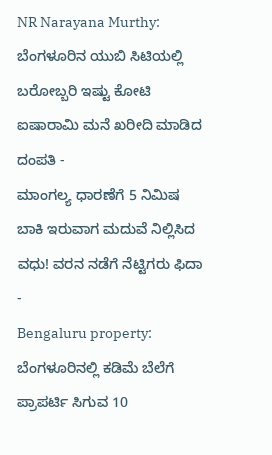NR Narayana Murthy: ಬೆಂಗಳೂರಿನ ಯುಬಿ ಸಿಟಿಯಲ್ಲಿ ಬರೋಬ್ಬರಿ ಇಷ್ಟು ಕೋಟಿ ಐಷಾರಾಮಿ ಮನೆ ಖರೀದಿ ಮಾಡಿದ ದಂಪತಿ -
ಮಾಂಗಲ್ಯ ಧಾರಣೆಗೆ 5 ನಿಮಿಷ ಬಾಕಿ ಇರುವಾಗ ಮದುವೆ ನಿಲ್ಲಿಸಿದ ವಧು! ವರನ ನಡೆಗೆ ನೆಟ್ಟಿಗರು ಫಿದಾ -
Bengaluru property: ಬೆಂಗಳೂರಿನಲ್ಲಿ ಕಡಿಮೆ ಬೆಲೆಗೆ ಪ್ರಾಪರ್ಟಿ ಸಿಗುವ 10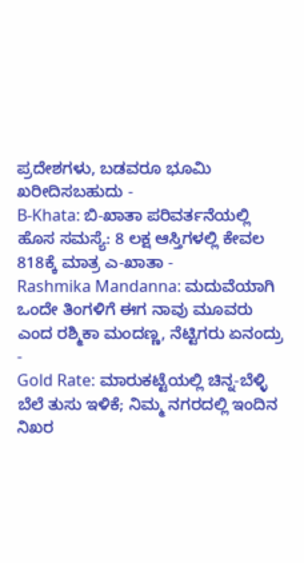ಪ್ರದೇಶಗಳು, ಬಡವರೂ ಭೂಮಿ ಖರೀದಿಸಬಹುದು -
B-Khata: ಬಿ-ಖಾತಾ ಪರಿವರ್ತನೆಯಲ್ಲಿ ಹೊಸ ಸಮಸ್ಯೆ: 8 ಲಕ್ಷ ಆಸ್ತಿಗಳಲ್ಲಿ ಕೇವಲ 818ಕ್ಕೆ ಮಾತ್ರ ಎ-ಖಾತಾ -
Rashmika Mandanna: ಮದುವೆಯಾಗಿ ಒಂದೇ ತಿಂಗಳಿಗೆ ಈಗ ನಾವು ಮೂವರು ಎಂದ ರಶ್ಮಿಕಾ ಮಂದಣ್ಣ, ನೆಟ್ಟಿಗರು ಏನಂದ್ರು -
Gold Rate: ಮಾರುಕಟ್ಟೆಯಲ್ಲಿ ಚಿನ್ನ-ಬೆಳ್ಳಿ ಬೆಲೆ ತುಸು ಇಳಿಕೆ; ನಿಮ್ಮ ನಗರದಲ್ಲಿ ಇಂದಿನ ನಿಖರ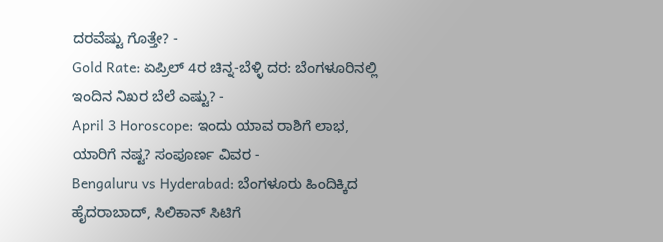ದರವೆಷ್ಟು ಗೊತ್ತೇ? -
Gold Rate: ಏಪ್ರಿಲ್ 4ರ ಚಿನ್ನ-ಬೆಳ್ಳಿ ದರ: ಬೆಂಗಳೂರಿನಲ್ಲಿ ಇಂದಿನ ನಿಖರ ಬೆಲೆ ಎಷ್ಟು? -
April 3 Horoscope: ಇಂದು ಯಾವ ರಾಶಿಗೆ ಲಾಭ, ಯಾರಿಗೆ ನಷ್ಟ? ಸಂಪೂರ್ಣ ವಿವರ -
Bengaluru vs Hyderabad: ಬೆಂಗಳೂರು ಹಿಂದಿಕ್ಕಿದ ಹೈದರಾಬಾದ್, ಸಿಲಿಕಾನ್ ಸಿಟಿಗೆ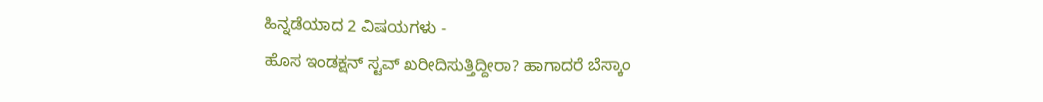ಹಿನ್ನಡೆಯಾದ 2 ವಿಷಯಗಳು -
ಹೊಸ ಇಂಡಕ್ಷನ್ ಸ್ಟವ್ ಖರೀದಿಸುತ್ತಿದ್ದೀರಾ? ಹಾಗಾದರೆ ಬೆಸ್ಕಾಂ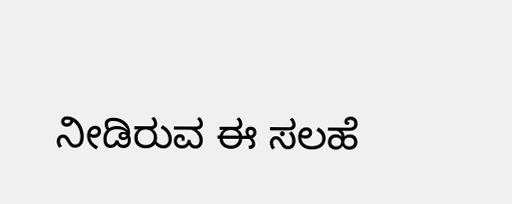ನೀಡಿರುವ ಈ ಸಲಹೆ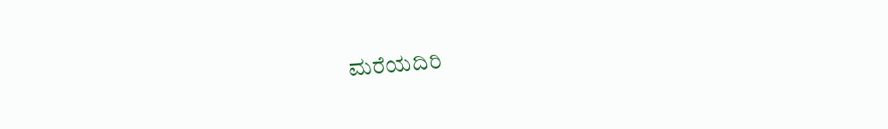ಮರೆಯದಿರಿ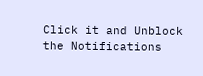Click it and Unblock the Notifications